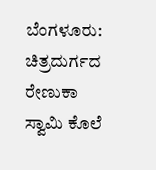ಬೆಂಗಳೂರು: ಚಿತ್ರದುರ್ಗದ ರೇಣುಕಾ ಸ್ವಾಮಿ ಕೊಲೆ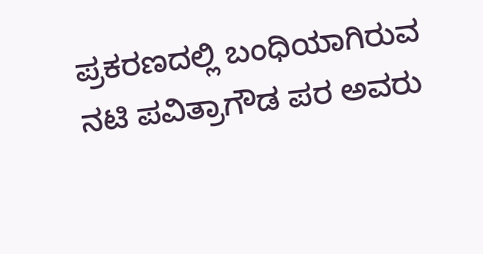ಪ್ರಕರಣದಲ್ಲಿ ಬಂಧಿಯಾಗಿರುವ ನಟಿ ಪವಿತ್ರಾಗೌಡ ಪರ ಅವರು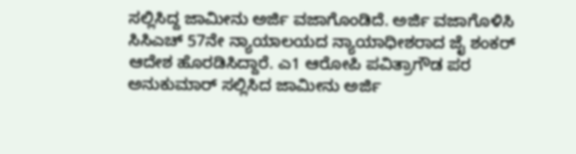ಸಲ್ಲಿಸಿದ್ದ ಜಾಮೀನು ಅರ್ಜಿ ವಜಾಗೊಂಡಿದೆ. ಅರ್ಜಿ ವಜಾಗೊಳಿಸಿ ಸಿಸಿಎಚ್ 57ನೇ ನ್ಯಾಯಾಲಯದ ನ್ಯಾಯಾಧೀಶರಾದ ಜೈ ಶಂಕರ್ ಆದೇಶ ಹೊರಡಿಸಿದ್ದಾರೆ. ಎ1 ಆರೋಪಿ ಪವಿತ್ರಾಗೌಡ ಪರ ಅನುಕುಮಾರ್ ಸಲ್ಲಿಸಿದ ಜಾಮೀನು ಅರ್ಜಿ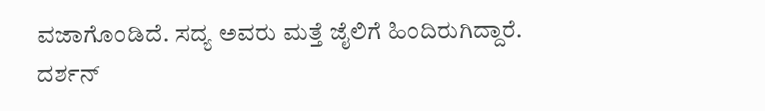ವಜಾಗೊಂಡಿದೆ. ಸದ್ಯ ಅವರು ಮತ್ತೆ ಜೈಲಿಗೆ ಹಿಂದಿರುಗಿದ್ದಾರೆ.
ದರ್ಶನ್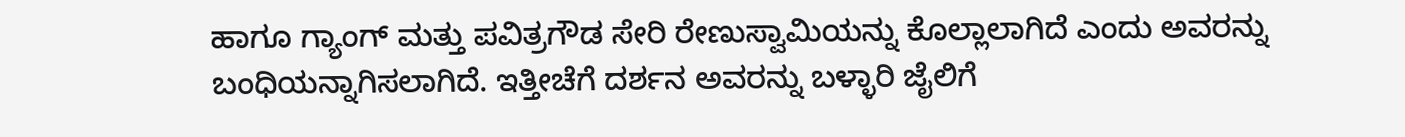ಹಾಗೂ ಗ್ಯಾಂಗ್ ಮತ್ತು ಪವಿತ್ರಗೌಡ ಸೇರಿ ರೇಣುಸ್ವಾಮಿಯನ್ನು ಕೊಲ್ಲಾಲಾಗಿದೆ ಎಂದು ಅವರನ್ನು ಬಂಧಿಯನ್ನಾಗಿಸಲಾಗಿದೆ. ಇತ್ತೀಚೆಗೆ ದರ್ಶನ ಅವರನ್ನು ಬಳ್ಳಾರಿ ಜೈಲಿಗೆ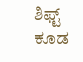ಶಿಫ್ಟ್ ಕೂಡ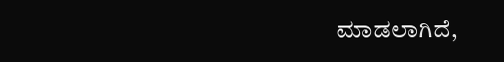ಮಾಡಲಾಗಿದೆ,